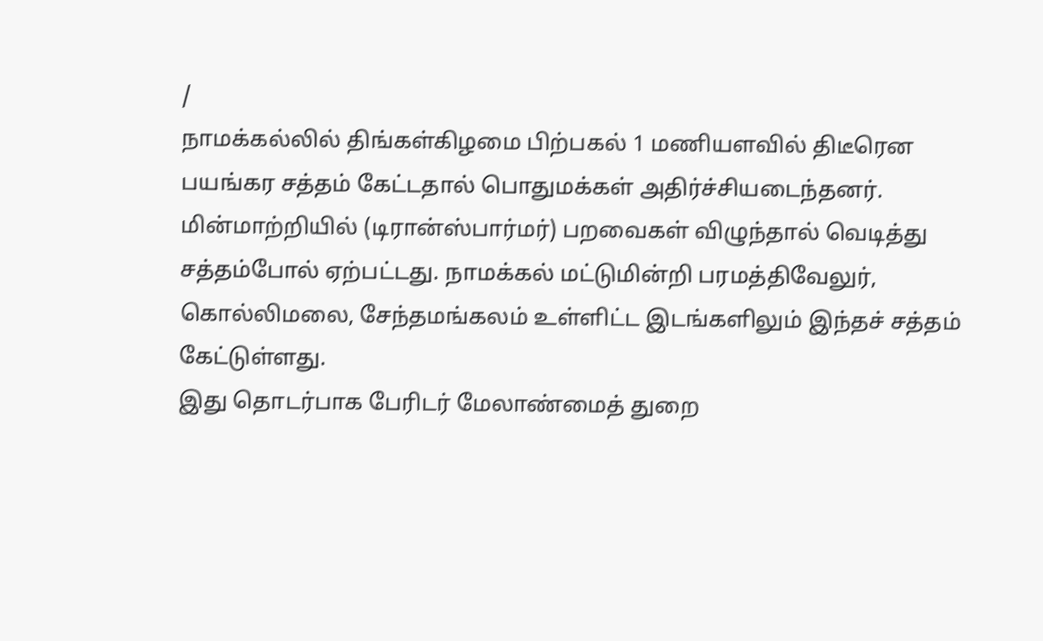/
நாமக்கல்லில் திங்கள்கிழமை பிற்பகல் 1 மணியளவில் திடீரென பயங்கர சத்தம் கேட்டதால் பொதுமக்கள் அதிர்ச்சியடைந்தனர்.
மின்மாற்றியில் (டிரான்ஸ்பார்மர்) பறவைகள் விழுந்தால் வெடித்து சத்தம்போல் ஏற்பட்டது. நாமக்கல் மட்டுமின்றி பரமத்திவேலுர், கொல்லிமலை, சேந்தமங்கலம் உள்ளிட்ட இடங்களிலும் இந்தச் சத்தம் கேட்டுள்ளது.
இது தொடர்பாக பேரிடர் மேலாண்மைத் துறை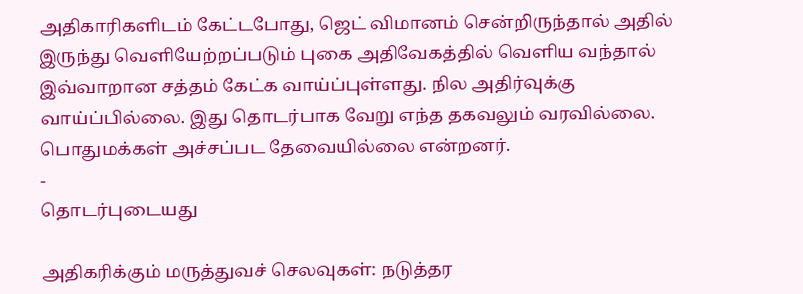அதிகாரிகளிடம் கேட்டபோது, ஜெட் விமானம் சென்றிருந்தால் அதில் இருந்து வெளியேற்றப்படும் புகை அதிவேகத்தில் வெளிய வந்தால் இவ்வாறான சத்தம் கேட்க வாய்ப்புள்ளது. நில அதிர்வுக்கு வாய்ப்பில்லை. இது தொடர்பாக வேறு எந்த தகவலும் வரவில்லை. பொதுமக்கள் அச்சப்பட தேவையில்லை என்றனர்.
-
தொடர்புடையது

அதிகரிக்கும் மருத்துவச் செலவுகள்: நடுத்தர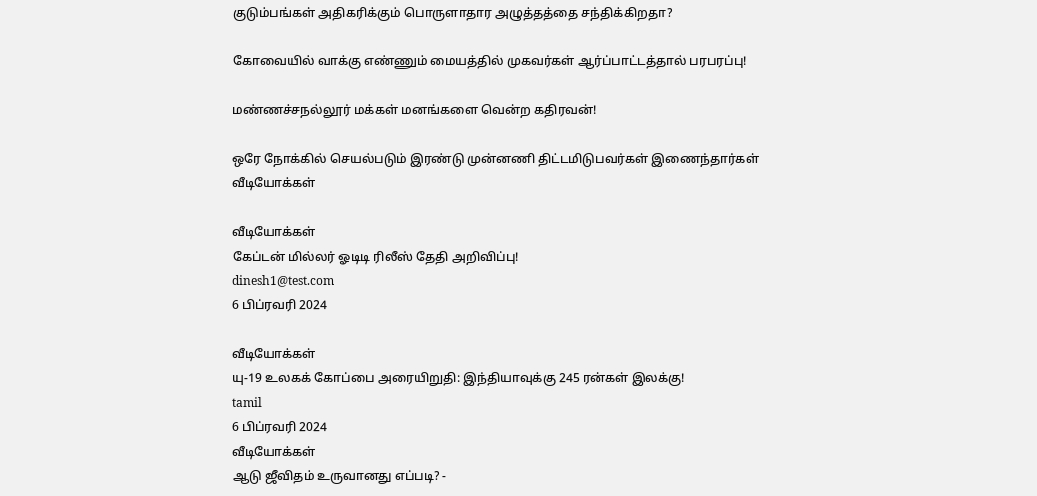குடும்பங்கள் அதிகரிக்கும் பொருளாதார அழுத்தத்தை சந்திக்கிறதா?

கோவையில் வாக்கு எண்ணும் மையத்தில் முகவர்கள் ஆர்ப்பாட்டத்தால் பரபரப்பு!

மண்ணச்சநல்லூர் மக்கள் மனங்களை வென்ற கதிரவன்!

ஒரே நோக்கில் செயல்படும் இரண்டு முன்னணி திட்டமிடுபவர்கள் இணைந்தார்கள்
வீடியோக்கள்

வீடியோக்கள்
கேப்டன் மில்லர் ஓடிடி ரிலீஸ் தேதி அறிவிப்பு!
dinesh1@test.com
6 பிப்ரவரி 2024

வீடியோக்கள்
யு-19 உலகக் கோப்பை அரையிறுதி: இந்தியாவுக்கு 245 ரன்கள் இலக்கு!
tamil
6 பிப்ரவரி 2024
வீடியோக்கள்
ஆடு ஜீவிதம் உருவானது எப்படி? -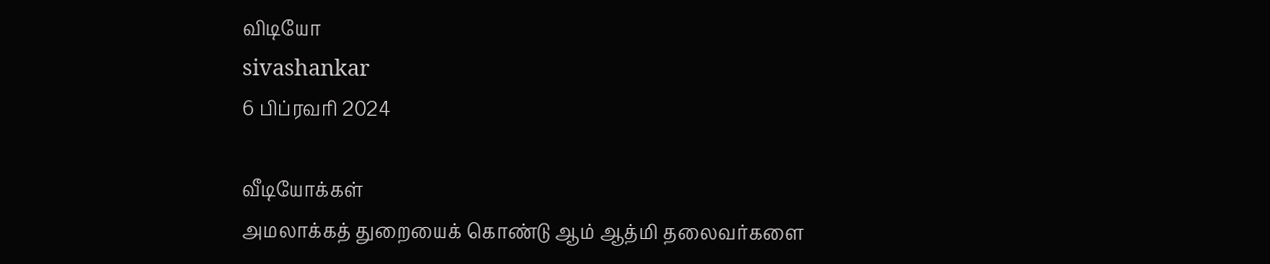விடியோ
sivashankar
6 பிப்ரவரி 2024

வீடியோக்கள்
அமலாக்கத் துறையைக் கொண்டு ஆம் ஆத்மி தலைவர்களை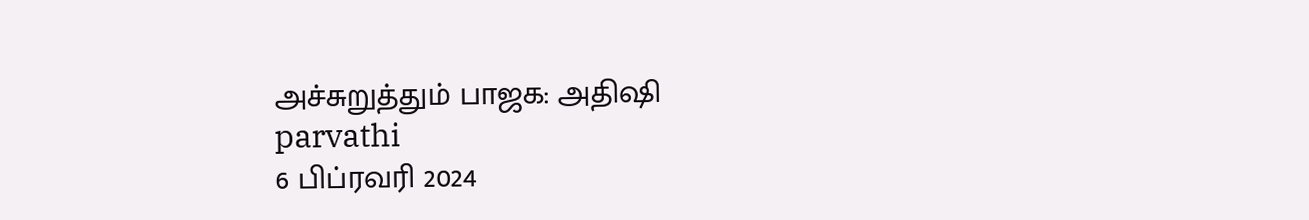அச்சுறுத்தும் பாஜக: அதிஷி
parvathi
6 பிப்ரவரி 2024